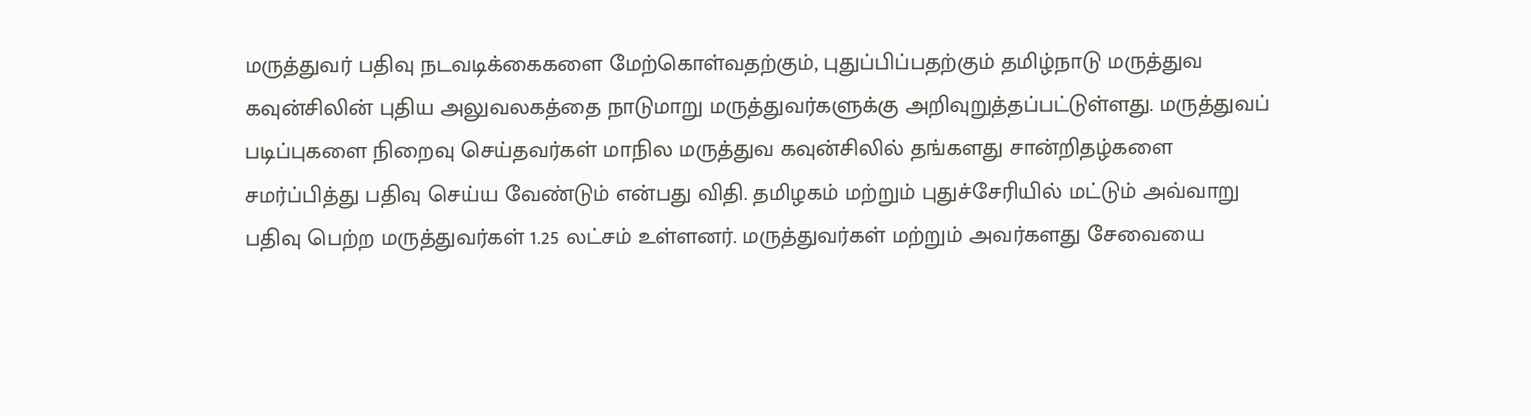மருத்துவர் பதிவு நடவடிக்கைகளை மேற்கொள்வதற்கும், புதுப்பிப்பதற்கும் தமிழ்நாடு மருத்துவ கவுன்சிலின் புதிய அலுவலகத்தை நாடுமாறு மருத்துவர்களுக்கு அறிவுறுத்தப்பட்டுள்ளது. மருத்துவப் படிப்புகளை நிறைவு செய்தவர்கள் மாநில மருத்துவ கவுன்சிலில் தங்களது சான்றிதழ்களை சமர்ப்பித்து பதிவு செய்ய வேண்டும் என்பது விதி. தமிழகம் மற்றும் புதுச்சேரியில் மட்டும் அவ்வாறு பதிவு பெற்ற மருத்துவர்கள் 1.25 லட்சம் உள்ளனர். மருத்துவர்கள் மற்றும் அவர்களது சேவையை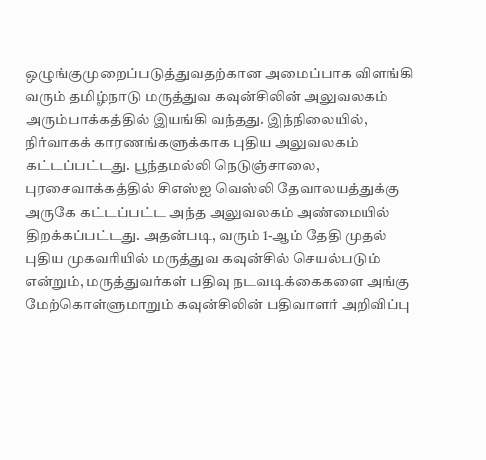ஒழுங்குமுறைப்படுத்துவதற்கான அமைப்பாக விளங்கி வரும் தமிழ்நாடு மருத்துவ கவுன்சிலின் அலுவலகம் அரும்பாக்கத்தில் இயங்கி வந்தது. இந்நிலையில், நிர்வாகக் காரணங்களுக்காக புதிய அலுவலகம் கட்டப்பட்டது. பூந்தமல்லி நெடுஞ்சாலை, புரசைவாக்கத்தில் சிஎஸ்ஐ வெஸ்லி தேவாலயத்துக்கு அருகே கட்டப்பட்ட அந்த அலுவலகம் அண்மையில் திறக்கப்பட்டது. அதன்படி, வரும் 1-ஆம் தேதி முதல் புதிய முகவரியில் மருத்துவ கவுன்சில் செயல்படும் என்றும், மருத்துவர்கள் பதிவு நடவடிக்கைகளை அங்கு மேற்கொள்ளுமாறும் கவுன்சிலின் பதிவாளர் அறிவிப்பு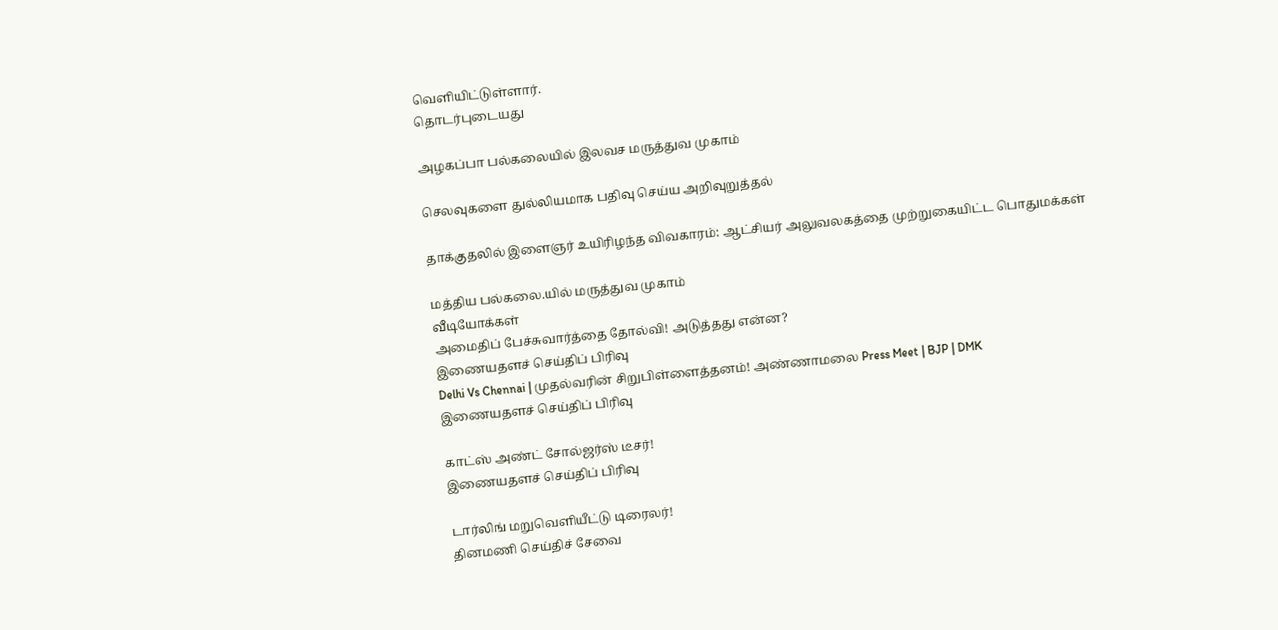வெளியிட்டுள்ளார்.
தொடர்புடையது

அழகப்பா பல்கலையில் இலவச மருத்துவ முகாம்

செலவுகளை துல்லியமாக பதிவு செய்ய அறிவுறுத்தல்

தாக்குதலில் இளைஞர் உயிரிழந்த விவகாரம்: ஆட்சியர் அலுவலகத்தை முற்றுகையிட்ட பொதுமக்கள்

மத்திய பல்கலை.யில் மருத்துவ முகாம்
வீடியோக்கள்
அமைதிப் பேச்சுவார்த்தை தோல்வி! அடுத்தது என்ன?
இணையதளச் செய்திப் பிரிவு
Delhi Vs Chennai | முதல்வரின் சிறுபிள்ளைத்தனம்! அண்ணாமலை Press Meet | BJP | DMK
இணையதளச் செய்திப் பிரிவு

காட்ஸ் அண்ட் சோல்ஜர்ஸ் டீசர்!
இணையதளச் செய்திப் பிரிவு

டார்லிங் மறுவெளியீட்டு டிரைலர்!
தினமணி செய்திச் சேவை